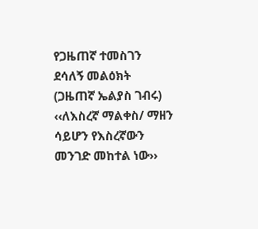የጋዜጠኛ ተመስገን ደሳለኝ መልዕክት (ጋዜጠኛ ኤልያስ ገብሩ)
‹‹ለእስረኛ ማልቀስ/ ማዘን ሳይሆን የእስረኛውን መንገድ መከተል ነው››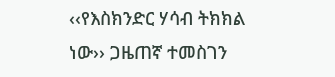‹‹የእስክንድር ሃሳብ ትክክል ነው›› ጋዜጠኛ ተመስገን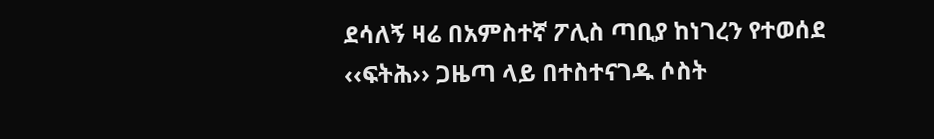ደሳለኝ ዛሬ በአምስተኛ ፖሊስ ጣቢያ ከነገረን የተወሰደ
‹‹ፍትሕ›› ጋዜጣ ላይ በተስተናገዱ ሶስት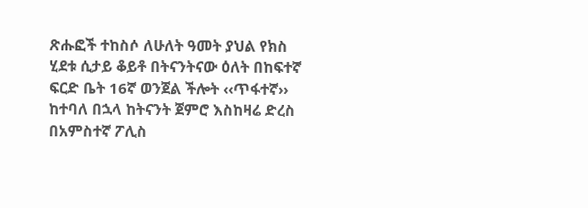ጽሑፎች ተከስሶ ለሁለት ዓመት ያህል የክስ ሂደቱ ሲታይ ቆይቶ በትናንትናው ዕለት በከፍተኛ ፍርድ ቤት 16ኛ ወንጀል ችሎት ‹‹ጥፋተኛ›› ከተባለ በኋላ ከትናንት ጀምሮ እስከዛሬ ድረስ በአምስተኛ ፖሊስ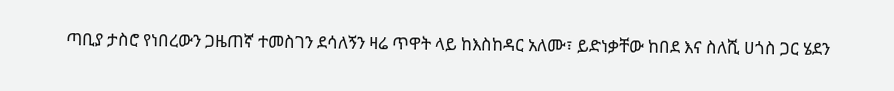ጣቢያ ታስሮ የነበረውን ጋዜጠኛ ተመስገን ደሳለኝን ዛሬ ጥዋት ላይ ከእስከዳር አለሙ፣ ይድነቃቸው ከበደ እና ስለሺ ሀጎስ ጋር ሄደን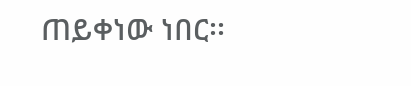ጠይቀነው ነበር፡፡